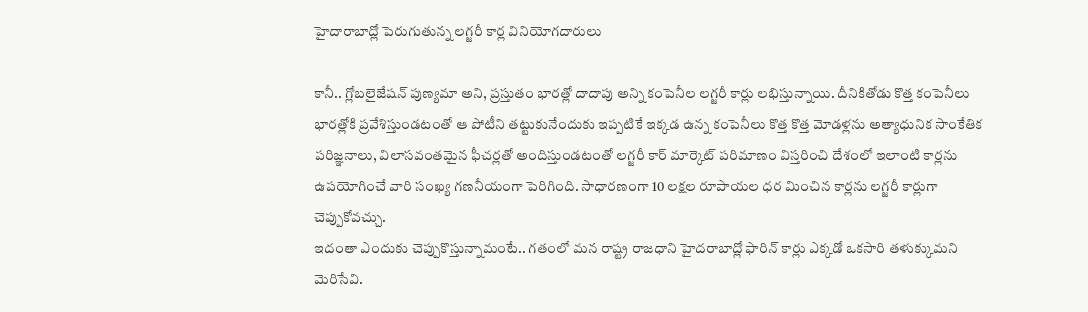హైదారాబాద్లో పెరుగుతున్న లగ్జరీ కార్ల వినియోగదారులు

కానీ.. గ్లోబలైజేషన్ పుణ్యమా అని, ప్రస్తుతం భారత్లో దాదాపు అన్ని కంపెనీల లగ్జరీ కార్లు లభిస్తున్నాయి. దీనికితోడు కొత్త కంపెనీలు భారత్లోకి ప్రవేశిస్తుండటంతో ఆ పోటీని తట్టుకునేందుకు ఇప్పటికే ఇక్కడ ఉన్న కంపెనీలు కొత్త కొత్త మోడళ్లను అత్యాధునిక సాంకేతిక పరిజ్ఞనాలు, విలాసవంతమైన ఫీచర్లతో అందిస్తుండటంతో లగ్జరీ కార్ మార్కెట్ పరిమాణం విస్తరించి దేశంలో ఇలాంటి కార్లను ఉపయోగించే వారి సంఖ్య గణనీయంగా పెరిగింది. సాధారణంగా 10 లక్షల రూపాయల ధర మించిన కార్లను లగ్జరీ కార్లుగా చెప్పుకోవచ్చు.
ఇదంతా ఎందుకు చెప్పుకొస్తున్నామంటే.. గతంలో మన రాష్ట్ర రాజధాని హైదరాబాద్లో ఫారిన్ కార్లు ఎక్కడో ఒకసారి తళుక్కుమని మెరిసేవి.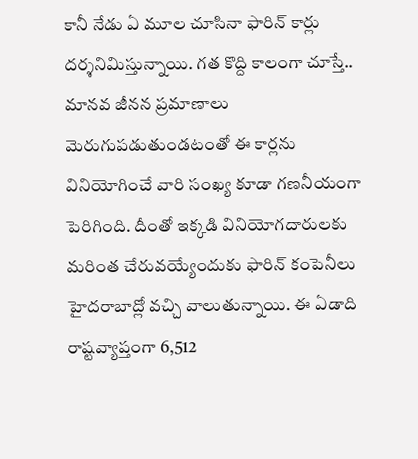కానీ నేడు ఏ మూల చూసినా ఫారిన్ కార్లు దర్శనిమిస్తున్నాయి. గత కొద్ది కాలంగా చూస్తే.. మానవ జీనన ప్రమాణాలు మెరుగుపడుతుండటంతో ఈ కార్లను వినియోగించే వారి సంఖ్య కూడా గణనీయంగా పెరిగింది. దీంతో ఇక్కడి వినియోగదారులకు మరింత చేరువయ్యేందుకు ఫారిన్ కంపెనీలు హైదరాబాద్లో వచ్చి వాలుతున్నాయి. ఈ ఏడాది రాష్టవ్యాప్తంగా 6,512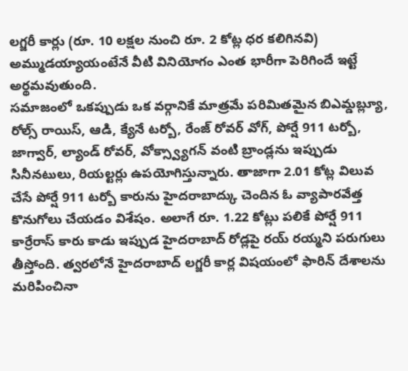లగ్జరీ కార్లు (రూ. 10 లక్షల నుంచి రూ. 2 కోట్ల ధర కలిగినవి) అమ్ముడయ్యాయంటేనే వీటి వినియోగం ఎంత భారీగా పెరిగిందే ఇట్టే అర్థమవుతుంది.
సమాజంలో ఒకప్పుడు ఒక వర్గానికే మాత్రమే పరిమితమైన బిఎమ్డబ్ల్యూ, రోల్స్ రాయిస్, ఆడి, క్యేనే టర్బో, రేంజ్ రోవర్ వోగ్, పోర్షే 911 టర్బో, జాగ్వార్, ల్యాండ్ రోవర్, వోక్స్వ్యాగన్ వంటి బ్రాండ్లను ఇప్పుడు సినీనటులు, రియల్టర్లు ఉపయోగిస్తున్నారు. తాజాగా 2.01 కోట్ల విలువ చేసే పోర్షే 911 టర్బో కారును హైదరాబాద్కు చెందిన ఓ వ్యాపారవేత్త కొనుగోలు చేయడం విశేషం. అలాగే రూ. 1.22 కోట్లు పలికే పోర్షే 911 కార్రేరాస్ కారు కాడు ఇప్పుడ హైదరాబాద్ రోడ్లపై రయ్ రయ్మని పరుగులు తీస్తోంది. త్వరలోనే హైదరాబాద్ లగ్జరీ కార్ల విషయంలో ఫారిన్ దేశాలను మరిపించినా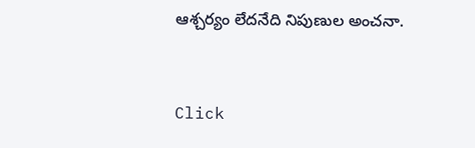ఆశ్చర్యం లేదనేది నిపుణుల అంచనా.


Click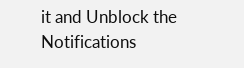it and Unblock the Notifications